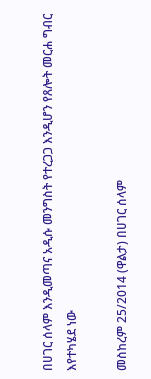በሀገር ሰላም እንዲመጣና አዲሱ መንግስት የተረጋጋ እንዲሆን የጸሎት መርሐ ግብር እየተካሄደ ነው

መስከረም 25/2014 (ዋልታ) በሀገር ሰላም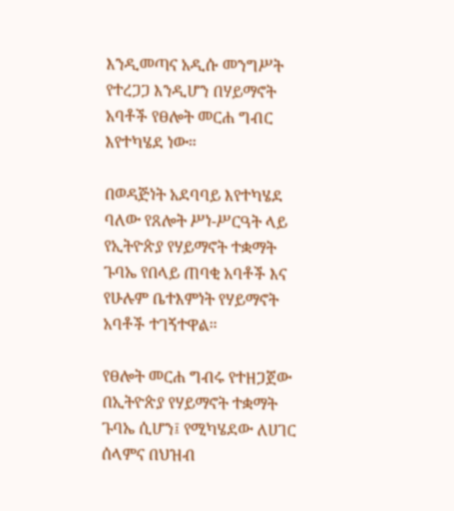እንዲመጣና አዲሱ መንግሥት የተረጋጋ እንዲሆን በሃይማኖት አባቶች የፀሎት መርሐ ግብር እየተካሄደ ነው።

በወዳጅነት አደባባይ እየተካሄደ ባለው የጸሎት ሥነ-ሥርዓት ላይ የኢትዮጵያ የሃይማኖት ተቋማት ጉባኤ የበላይ ጠባቂ አባቶች እና የሁሉም ቤተእምነት የሃይማኖት አባቶች ተገኝተዋል።

የፀሎት መርሐ ግብሩ የተዘጋጀው በኢትዮጵያ የሃይማኖት ተቋማት ጉባኤ ሲሆን፤ የሚካሄደው ለሀገር ሰላምና በህዝብ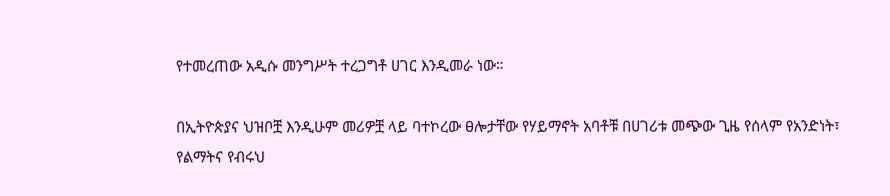የተመረጠው አዲሱ መንግሥት ተረጋግቶ ሀገር እንዲመራ ነው።

በኢትዮጵያና ህዝቦቿ እንዲሁም መሪዎቿ ላይ ባተኮረው ፀሎታቸው የሃይማኖት አባቶቹ በሀገሪቱ መጭው ጊዜ የሰላም የአንድነት፣ የልማትና የብሩህ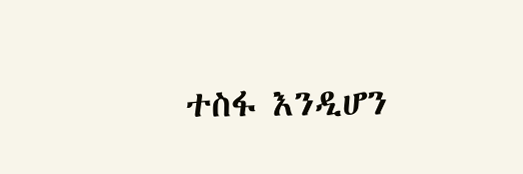ተስፋ እንዲሆን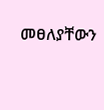መፀለያቸውን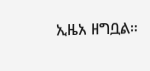ኢዜአ ዘግቧል።